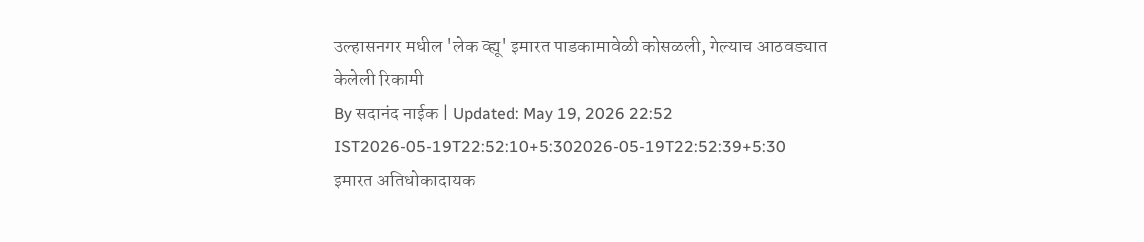उल्हासनगर मधील 'लेक व्ह्यू' इमारत पाडकामावेळी कोसळली, गेल्याच आठवड्यात केलेली रिकामी
By सदानंद नाईक | Updated: May 19, 2026 22:52 IST2026-05-19T22:52:10+5:302026-05-19T22:52:39+5:30
इमारत अतिधोकादायक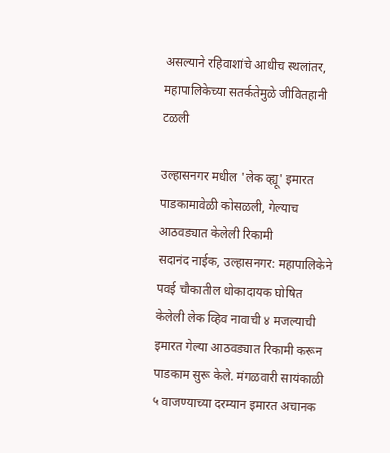असल्याने रहिवाशांचे आधीच स्थलांतर, महापालिकेच्या सतर्कतेमुळे जीवितहानी टळली

उल्हासनगर मधील 'लेक व्ह्यू' इमारत पाडकामावेळी कोसळली, गेल्याच आठवड्यात केलेली रिकामी
सदानंद नाईक, उल्हासनगर: महापालिकेने पवई चौकातील धोकादायक घोषित केलेली लेक व्हिव नावाची ४ मजल्याची इमारत गेल्या आठवड्यात रिकामी करून पाडकाम सुरू केले. मंगळवारी सायंकाळी ५ वाजण्याच्या दरम्यान इमारत अचानक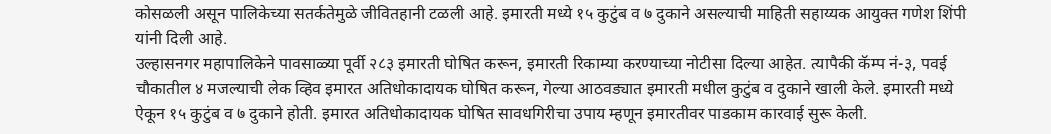कोसळली असून पालिकेच्या सतर्कतेमुळे जीवितहानी टळली आहे. इमारती मध्ये १५ कुटुंब व ७ दुकाने असल्याची माहिती सहाय्यक आयुक्त गणेश शिंपी यांनी दिली आहे.
उल्हासनगर महापालिकेने पावसाळ्या पूर्वी २८३ इमारती घोषित करून, इमारती रिकाम्या करण्याच्या नोटीसा दिल्या आहेत. त्यापैकी कॅम्प नं-३, पवई चौकातील ४ मजल्याची लेक व्हिव इमारत अतिधोकादायक घोषित करून, गेल्या आठवड्यात इमारती मधील कुटुंब व दुकाने खाली केले. इमारती मध्ये ऐकून १५ कुटुंब व ७ दुकाने होती. इमारत अतिधोकादायक घोषित सावधगिरीचा उपाय म्हणून इमारतीवर पाडकाम कारवाई सुरू केली.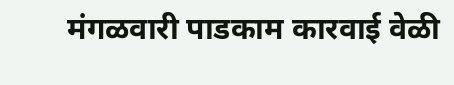मंगळवारी पाडकाम कारवाई वेळी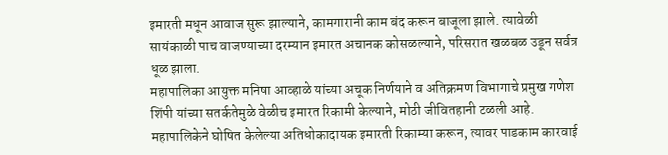इमारती मधून आवाज सुरू झाल्याने, कामगारानी काम बंद करून बाजूला झाले. त्यावेळी सायंकाळी पाच वाजण्याच्या दरम्यान इमारत अचानक कोसळल्याने, परिसरात खळबळ उडून सर्वत्र धूळ झाला.
महापालिका आयुक्त मनिषा आव्हाळे यांच्या अचूक निर्णयाने व अतिक्रमण विभागाचे प्रमुख गणेश शिंपी यांच्या सतर्कतेमुळे वेळीच इमारत रिकामी केल्याने, मोठी जीवितहानी टळली आहे. महापालिकेने घोषित केलेल्या अतिधोकादायक इमारती रिकाम्या करून, त्यावर पाडकाम कारवाई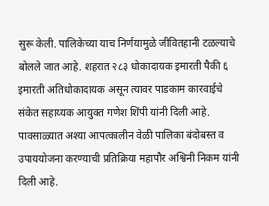सुरू केली. पालिकेच्या याच निर्णयामुळे जीवितहानी टळल्याचे बोलले जात आहे. शहरात २८३ धोकादायक इमारती पैकी ६ इमारती अतिधोकादायक असून त्यावर पाडकाम कारवाईचे संकेत सहाय्यक आयुक्त गणेश शिंपी यांनी दिली आहे. पावसाळ्यात अश्या आपत्कालीन वेळी पालिका बंदोबस्त व उपाययोजना करण्याची प्रतिक्रिया महापौर अश्विनी निकम यांनी दिली आहे.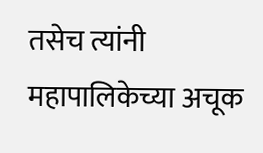तसेच त्यांनी महापालिकेच्या अचूक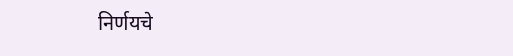निर्णयचे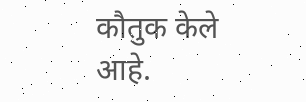कौतुक केले आहे.